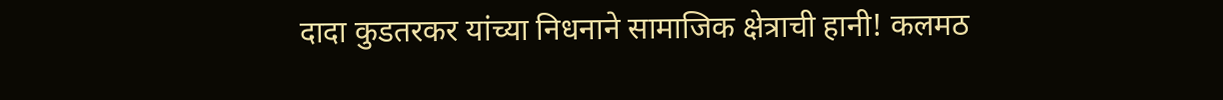दादा कुडतरकर यांच्या निधनाने सामाजिक क्षेत्राची हानी! कलमठ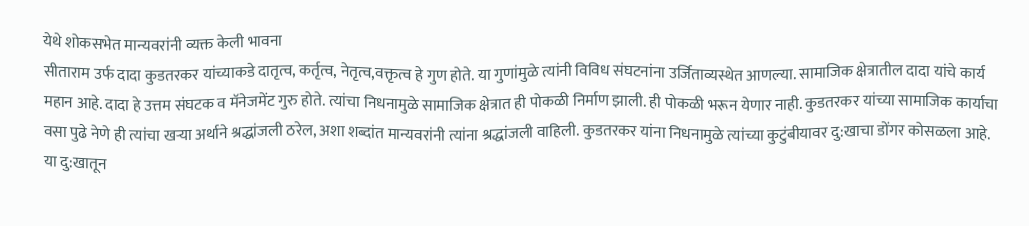येथे शोकसभेत मान्यवरांनी व्यक्त केली भावना
सीताराम उर्फ दादा कुडतरकर यांच्याकडे दातृत्व, कर्तृत्व, नेतृत्व,वक्तृत्व हे गुण होते. या गुणांमुळे त्यांनी विविध संघटनांना उर्जिताव्यस्थेत आणल्या. सामाजिक क्षेत्रातील दादा यांचे कार्य महान आहे. दादा हे उत्तम संघटक व मॅनेजमेंट गुरु होते. त्यांचा निधनामुळे सामाजिक क्षेत्रात ही पोकळी निर्माण झाली. ही पोकळी भरून येणार नाही. कुडतरकर यांच्या सामाजिक कार्याचा वसा पुढे नेणे ही त्यांचा खऱ्या अर्थाने श्रद्धांजली ठरेल, अशा शब्दांत मान्यवरांनी त्यांना श्रद्धांजली वाहिली. कुडतरकर यांना निधनामुळे त्यांच्या कुटुंबीयावर दु:खाचा डोंगर कोसळला आहे. या दु:खातून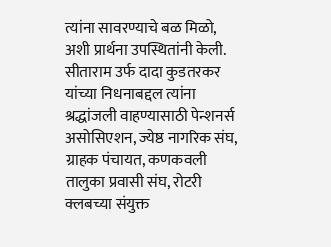त्यांना सावरण्याचे बळ मिळो, अशी प्रार्थना उपस्थितांनी केली.
सीताराम उर्फ दादा कुडतरकर यांच्या निधनाबद्दल त्यांना श्रद्धांजली वाहण्यासाठी पेन्शनर्स असोसिएशन, ज्येष्ठ नागरिक संघ, ग्राहक पंचायत, कणकवली तालुका प्रवासी संघ, रोटरी क्लबच्या संयुक्त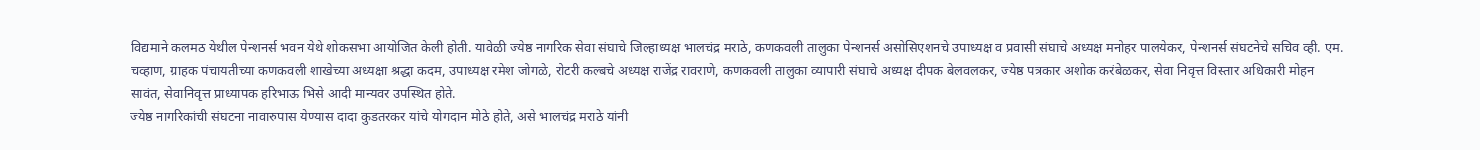विद्यमाने कलमठ येथील पेन्शनर्स भवन येथे शोकसभा आयोजित केली होती. यावेळी ज्येष्ठ नागरिक सेवा संघाचे जिल्हाध्यक्ष भालचंद्र मराठे, कणकवली तालुका पेन्शनर्स असोसिएशनचे उपाध्यक्ष व प्रवासी संघाचे अध्यक्ष मनोहर पालयेकर, पेन्शनर्स संघटनेचे सचिव व्ही. एम. चव्हाण, ग्राहक पंचायतीच्या कणकवली शाखेच्या अध्यक्षा श्रद्धा कदम, उपाध्यक्ष रमेश जोगळे, रोटरी कल्बचे अध्यक्ष राजेंद्र रावराणे, कणकवली तालुका व्यापारी संघाचे अध्यक्ष दीपक बेलवलकर, ज्येष्ठ पत्रकार अशोक करंबेळकर, सेवा निवृत्त विस्तार अधिकारी मोहन सावंत, सेवानिवृत्त प्राध्यापक हरिभाऊ भिसे आदी मान्यवर उपस्थित होते.
ज्येष्ठ नागरिकांची संघटना नावारुपास येण्यास दादा कुडतरकर यांचे योगदान मोठे होते, असे भालचंद्र मराठे यांनी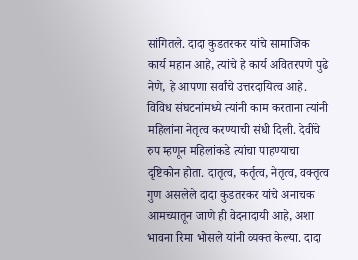सांगितले. दादा कुडतरकर यांचे सामाजिक कार्य महान आहे, त्यांचे हे कार्य अवितरपणे पुढे नेणे, हे आपणा सर्वांचे उत्तरदायित्व आहे. विविध संघटनांमध्ये त्यांनी काम करताना त्यांनी महिलांना नेतृत्व करण्याची संधी दिली. देवींचे रुप म्हणून महिलांकडे त्यांचा पाहण्याचा दृष्टिकोन होता. दातृत्व, कर्तृत्व, नेतृत्व, वक्तृत्व गुण असलेले दादा कुडतरकर यांचे अनाचक आमच्यातून जाणे ही वेदनादायी आहे, अशा भावना रिमा भोसले यांनी व्यक्त केल्या. दादा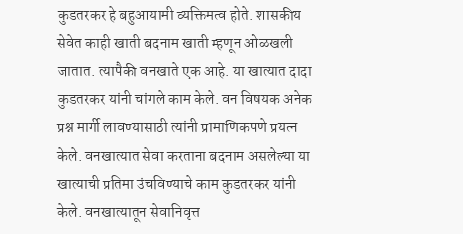कुडतरकर हे बहुआयामी व्यक्तिमत्व होते. शासकीय सेवेत काही खाती बदनाम खाती म्हणून ओळखली जातात. त्यापैकी वनखाते एक आहे. या खात्यात दादा कुडतरकर यांनी चांगले काम केले. वन विषयक अनेक प्रश्न मार्गी लावण्यासाठी त्यांनी प्रामाणिकपणे प्रयत्न केले. वनखात्यात सेवा करताना बदनाम असलेल्या या खात्याची प्रतिमा उंचविण्याचे काम कुडतरकर यांनी केले. वनखात्यातून सेवानिवृत्त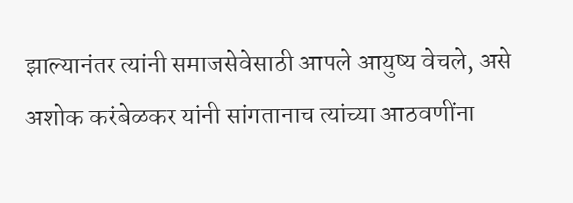झाल्यानंतर त्यांनी समाजसेवेसाठी आपले आयुष्य वेचले, असे अशोक करंबेळकर यांनी सांगतानाच त्यांच्या आठवणींना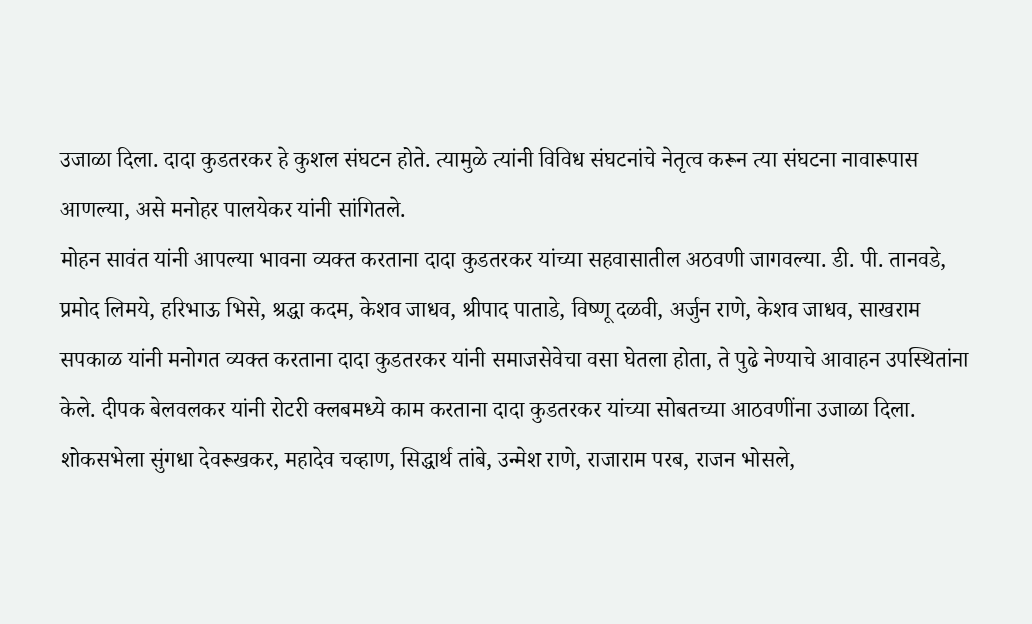उजाळा दिला. दादा कुडतरकर हे कुशल संघटन होते. त्यामुळे त्यांनी विविध संघटनांचे नेतृत्व करून त्या संघटना नावारूपास आणल्या, असे मनोहर पालयेकर यांनी सांगितले.
मोहन सावंत यांनी आपल्या भावना व्यक्त करताना दादा कुडतरकर यांच्या सहवासातील अठवणी जागवल्या. डी. पी. तानवडे, प्रमोद लिमये, हरिभाऊ भिसे, श्रद्धा कदम, केशव जाधव, श्रीपाद पाताडे, विष्णू दळवी, अर्जुन राणे, केशव जाधव, साखराम सपकाळ यांनी मनोगत व्यक्त करताना दादा कुडतरकर यांनी समाजसेवेचा वसा घेतला होता, ते पुढे नेण्याचे आवाहन उपस्थितांना केले. दीपक बेलवलकर यांनी रोटरी क्लबमध्ये काम करताना दादा कुडतरकर यांच्या सोबतच्या आठवणींना उजाळा दिला. शोकसभेला सुंगधा देवरूखकर, महादेव चव्हाण, सिद्धार्थ तांबे, उन्मेश राणे, राजाराम परब, राजन भोसले,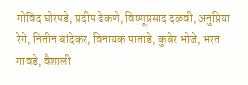गोविंद घोरपडे, प्रदीप ढेकणे, विष्णूप्रसाद दळवी, अनुप्रिया रेगे, नितीन बांदेकर, विनायक पाताडे, कुबेर भोजे, भरत गावडे, वैशाली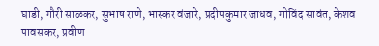घाडी, गौरी साळकर, सुभाष राणे, भास्कर वंजारे, प्रदीपकुमार जाधव, गोविंद सावंत, केशव पावसकर, प्रवीण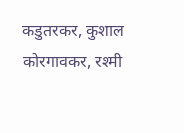कडुतरकर, कुशाल कोरगावकर, रश्मी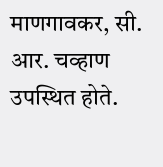माणगावकर, सी. आर. चव्हाण उपस्थित होते.